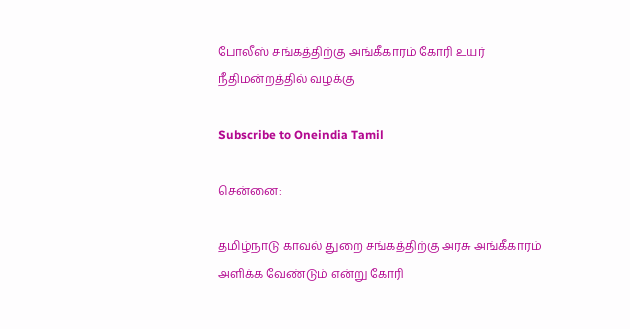போலீஸ் சங்கத்திற்கு அங்கீகாரம் கோரி உயர் நீதிமன்றத்தில் வழக்கு

Subscribe to Oneindia Tamil

சென்னை:

தமிழ்நாடு காவல் துறை சங்கத்திற்கு அரசு அங்கீகாரம் அளிக்க வேண்டும் என்று கோரி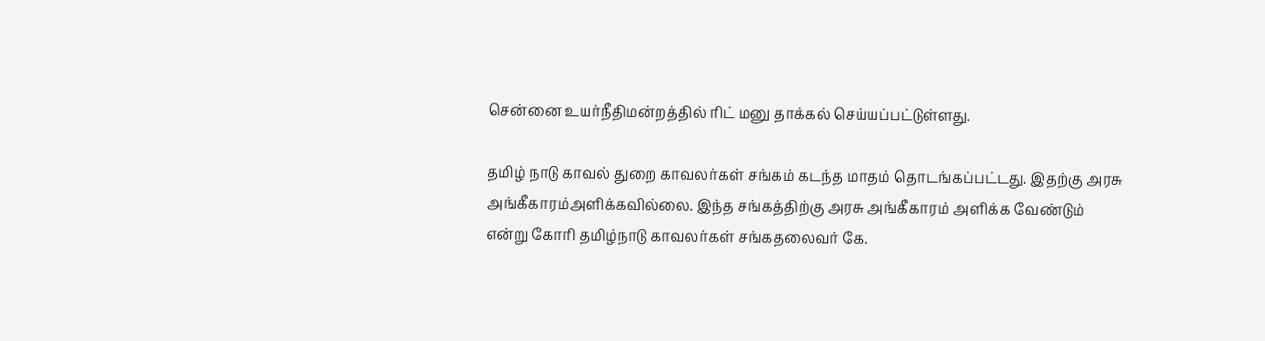சென்னை உயர்நீதிமன்றத்தில் ரிட் மனு தாக்கல் செய்யப்பட்டுள்ளது.

தமிழ் நாடு காவல் துறை காவலர்கள் சங்கம் கடந்த மாதம் தொடங்கப்பட்டது. இதற்கு அரசு அங்கீகாரம்அளிக்கவில்லை. இந்த சங்கத்திற்கு அரசு அங்கீகாரம் அளிக்க வேண்டும் என்று கோரி தமிழ்நாடு காவலர்கள் சங்கதலைவர் கே.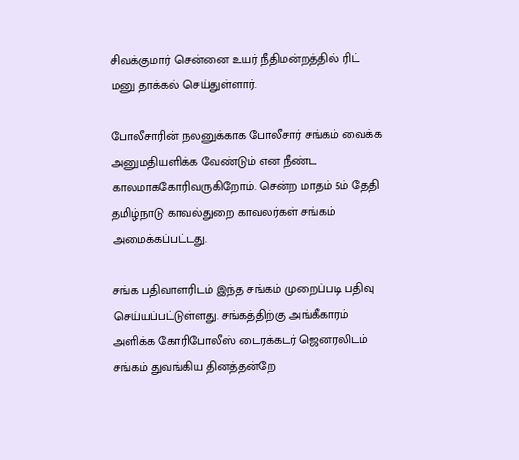சிவக்குமார் சென்னை உயர் நீதிமன்றத்தில் ரிட் மனு தாக்கல் செய்துள்ளார்.

போலீசாரின் நலனுக்காக போலீசார் சங்கம் வைக்க அனுமதியளிக்க வேண்டும் என நீண்ட காலமாககோரிவருகிறோம். சென்ற மாதம் 5ம் தேதி தமிழ்நாடு காவல்துறை காவலர்கள் சங்கம் அமைக்கப்பட்டது.

சங்க பதிவாளரிடம் இந்த சங்கம் முறைப்படி பதிவு செய்யப்பட்டுள்ளது. சங்கத்திற்கு அங்கீகாரம் அளிக்க கோரிபோலீஸ் டைரக்கடர் ஜெனரலிடம் சங்கம் துவங்கிய தினத்தன்றே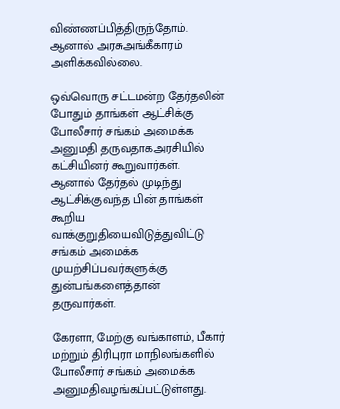விண்ணப்பித்திருந்தோம். ஆனால் அரசுஅங்கீகாரம் அளிக்கவில்லை.

ஒவ்வொரு சட்டமன்ற தேர்தலின் போதும் தாங்கள் ஆட்சிக்கு போலீசார் சங்கம் அமைக்க அனுமதி தருவதாகஅரசியில் கட்சியினர் கூறுவார்கள். ஆனால் தேர்தல் முடிந்து ஆட்சிக்குவந்த பின் தாங்கள் கூறிய வாக்குறுதியைவிடுத்துவிட்டு சங்கம் அமைக்க முயற்சிப்பவர்களுக்கு துன்பங்களைத்தான் தருவார்கள்.

கேரளா, மேற்கு வங்காளம், பீகார் மற்றும் திரிபுரா மாநிலங்களில் போலீசார் சங்கம் அமைக்க அனுமதிவழங்கப்பட்டுள்ளது.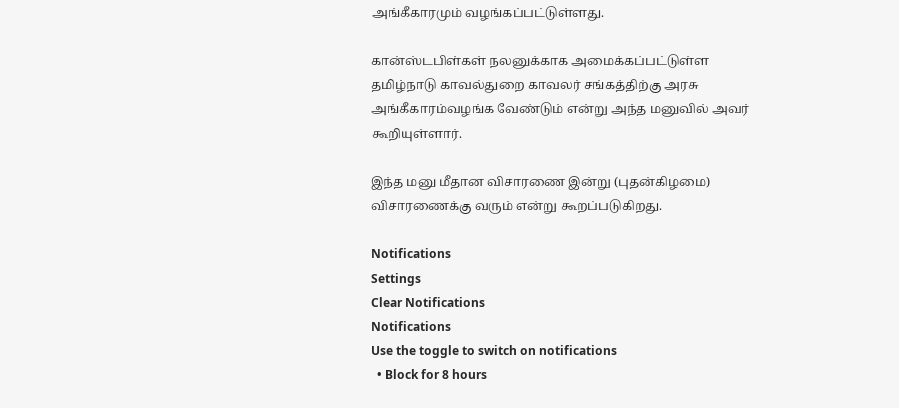அங்கீகாரமும் வழங்கப்பட்டுள்ளது.

கான்ஸ்டபிள்கள் நலனுக்காக அமைக்கப்பட்டுள்ள தமிழ்நாடு காவல்துறை காவலர் சங்கத்திற்கு அரசு அங்கீகாரம்வழங்க வேண்டும் என்று அந்த மனுவில் அவர் கூறியுள்ளார்.

இந்த மனு மீதான விசாரணை இன்று (புதன்கிழமை) விசாரணைக்கு வரும் என்று கூறப்படுகிறது.

Notifications
Settings
Clear Notifications
Notifications
Use the toggle to switch on notifications
  • Block for 8 hours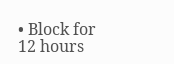• Block for 12 hours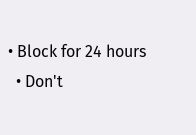• Block for 24 hours
  • Don't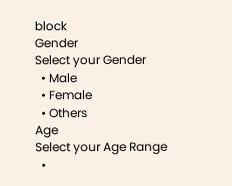block
Gender
Select your Gender
  • Male
  • Female
  • Others
Age
Select your Age Range
  •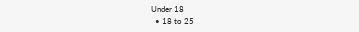Under 18
  • 18 to 25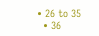• 26 to 35
  • 36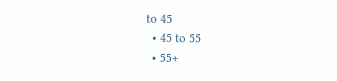to 45
  • 45 to 55
  • 55+